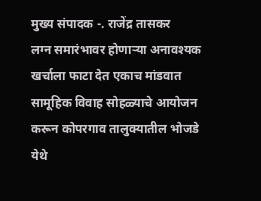मुख्य संपादक -. राजेंद्र तासकर
लग्न समारंभावर होणाऱ्या अनावश्यक खर्चाला फाटा देत एकाच मांडवात सामूहिक विवाह सोहळ्याचे आयोजन करून कोपरगाव तालुक्यातील भोजडे येथे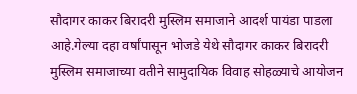सौदागर काकर बिरादरी मुस्लिम समाजाने आदर्श पायंडा पाडला आहे.गेल्या दहा वर्षांपासून भोजडे येथे सौदागर काकर बिरादरी मुस्लिम समाजाच्या वतीने सामुदायिक विवाह सोहळ्याचे आयोजन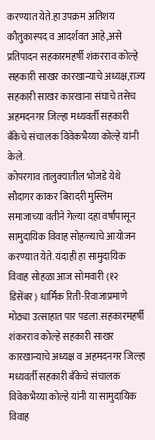करण्यात येते.हा उपक्रम अतिशय कौतुकास्पद व आदर्शवत आहे,असे प्रतिपादन सहकारमहर्षी शंकरराव कोल्हे सहकारी साखर कारखान्याचे अध्यक्ष,राज्य सहकारी साखर कारखाना संघाचे तसेच अहमदनगर जिल्हा मध्यवर्ती सहकारी बँकेचे संचालक विवेकभैय्या कोल्हे यांनी केले.
कोपरगाव तालुक्यातील भोजडे येथे सौदागर काकर बिरादरी मुस्लिम समाजाच्या वतीने गेल्या दहा वर्षांपासून सामुदायिक विवाह सोहळ्याचे आयोजन करण्यात येते. यंदाही हा सामुदायिक विवाह सोहळा आज सोमवारी (१२ डिसेंबर) धार्मिक रिती-रिवाजाप्रमाणे मोठ्या उत्साहात पार पडला.सहकारमहर्षी शंकरराव कोल्हे सहकारी साखर कारखान्याचे अध्यक्ष व अहमदनगर जिल्हा मध्यवर्ती सहकारी बँकेचे संचालक विवेकभैय्या कोल्हे यांनी या सामुदायिक विवाह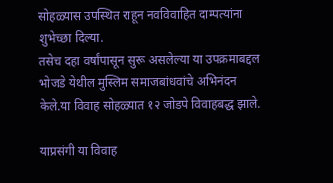सोहळ्यास उपस्थित राहून नवविवाहित दाम्पत्यांना शुभेच्छा दिल्या.
तसेच दहा वर्षांपासून सुरू असलेल्या या उपक्रमाबद्दल भोजडे येथील मुस्लिम समाजबांधवांचे अभिनंदन केले.या विवाह सोहळ्यात १२ जोडपे विवाहबद्ध झाले.

याप्रसंगी या विवाह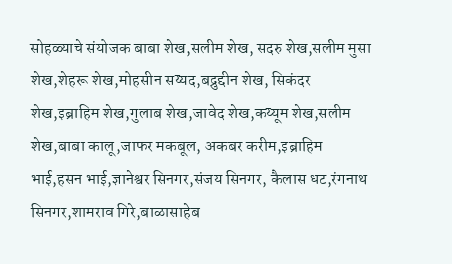सोहळ्याचे संयोजक बाबा शेख,सलीम शेख, सदरु शेख,सलीम मुसा शेख,शेहरू शेख,मोहसीन सय्यद,बद्रुद्दीन शेख, सिकंदर शेख,इब्राहिम शेख,गुलाब शेख,जावेद शेख,कय्यूम शेख,सलीम शेख,बाबा कालू,जाफर मकबूल, अकबर करीम,इब्राहिम भाई,हसन भाई,ज्ञानेश्वर सिनगर,संजय सिनगर, कैलास धट,रंगनाथ सिनगर,शामराव गिरे,बाळासाहेब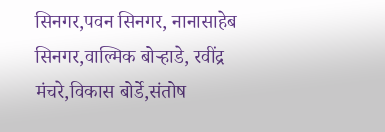सिनगर,पवन सिनगर, नानासाहेब सिनगर,वाल्मिक बोऱ्हाडे, रवींद्र मंचरे,विकास बोर्डे,संतोष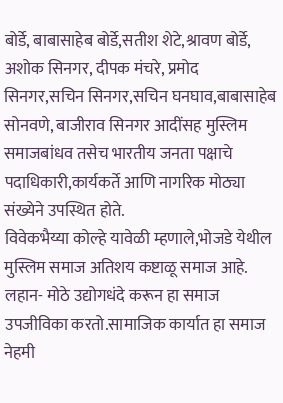बोर्डे, बाबासाहेब बोर्डे,सतीश शेटे,श्रावण बोर्डे, अशोक सिनगर, दीपक मंचरे, प्रमोद सिनगर,सचिन सिनगर,सचिन घनघाव,बाबासाहेब सोनवणे, बाजीराव सिनगर आदींसह मुस्लिम समाजबांधव तसेच भारतीय जनता पक्षाचे पदाधिकारी,कार्यकर्ते आणि नागरिक मोठ्या संख्येने उपस्थित होते.
विवेकभैय्या कोल्हे यावेळी म्हणाले,भोजडे येथील मुस्लिम समाज अतिशय कष्टाळू समाज आहे. लहान- मोठे उद्योगधंदे करून हा समाज उपजीविका करतो.सामाजिक कार्यात हा समाज नेहमी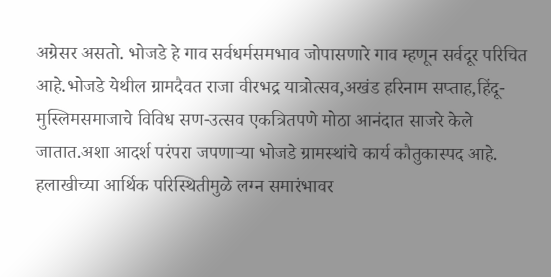अग्रेसर असतो. भोजडे हे गाव सर्वधर्मसमभाव जोपासणारे गाव म्हणून सर्वदूर परिचित आहे.भोजडे येथील ग्रामदैवत राजा वीरभद्र यात्रोत्सव,अखंड हरिनाम सप्ताह,हिंदू-मुस्लिमसमाजाचे विविध सण-उत्सव एकत्रितपणे मोठा आनंदात साजरे केले जातात.अशा आदर्श परंपरा जपणाऱ्या भोजडे ग्रामस्थांचे कार्य कौतुकास्पद आहे. हलाखीच्या आर्थिक परिस्थितीमुळे लग्न समारंभावर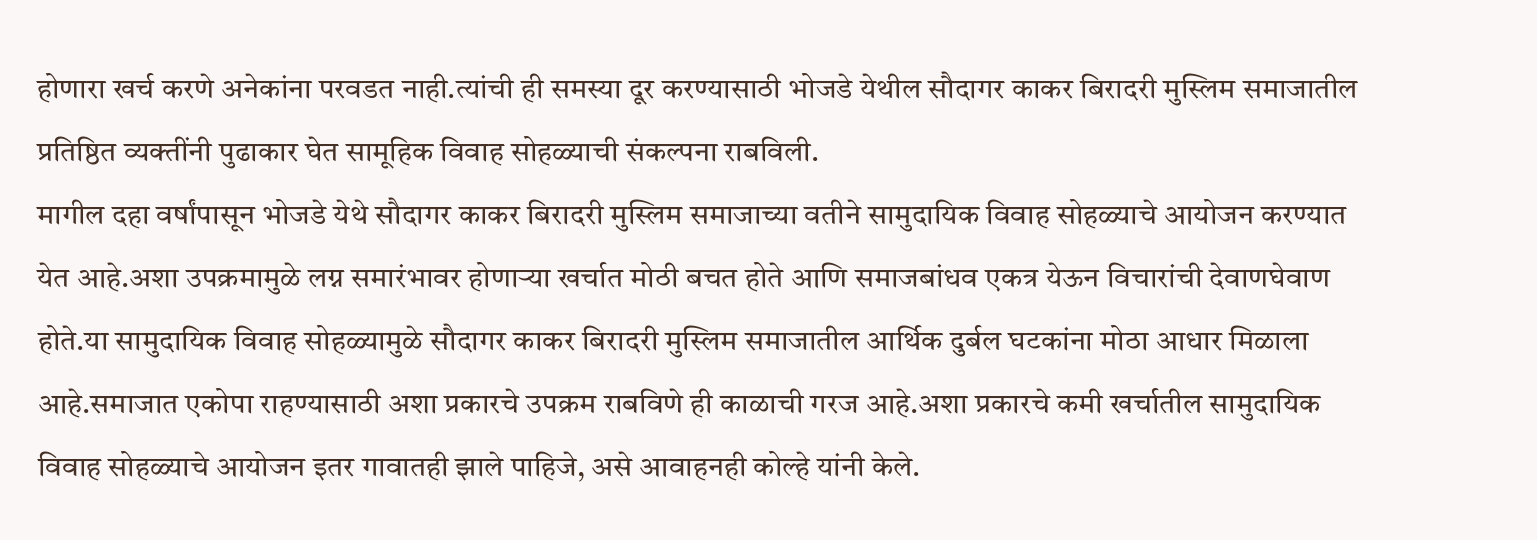होणारा खर्च करणे अनेकांना परवडत नाही.त्यांची ही समस्या दूर करण्यासाठी भोजडे येथील सौदागर काकर बिरादरी मुस्लिम समाजातील प्रतिष्ठित व्यक्तींनी पुढाकार घेत सामूहिक विवाह सोहळ्याची संकल्पना राबविली.
मागील दहा वर्षांपासून भोजडे येथे सौदागर काकर बिरादरी मुस्लिम समाजाच्या वतीने सामुदायिक विवाह सोहळ्याचे आयोजन करण्यात येत आहे.अशा उपक्रमामुळे लग्न समारंभावर होणाऱ्या खर्चात मोठी बचत होते आणि समाजबांधव एकत्र येऊन विचारांची देवाणघेवाण होते.या सामुदायिक विवाह सोहळ्यामुळे सौदागर काकर बिरादरी मुस्लिम समाजातील आर्थिक दुर्बल घटकांना मोठा आधार मिळाला आहे.समाजात एकोपा राहण्यासाठी अशा प्रकारचे उपक्रम राबविणे ही काळाची गरज आहे.अशा प्रकारचे कमी खर्चातील सामुदायिक विवाह सोहळ्याचे आयोजन इतर गावातही झाले पाहिजे, असे आवाहनही कोल्हे यांनी केले.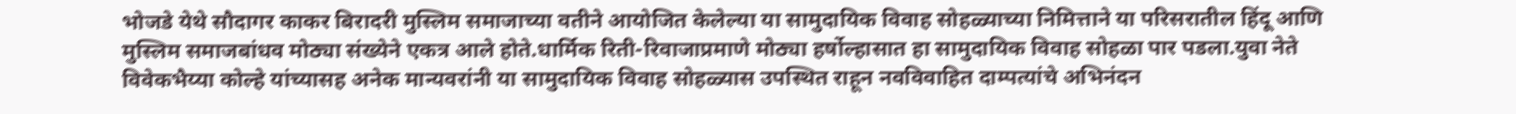भोजडे येथे सौदागर काकर बिरादरी मुस्लिम समाजाच्या वतीने आयोजित केलेल्या या सामुदायिक विवाह सोहळ्याच्या निमित्ताने या परिसरातील हिंदू आणि मुस्लिम समाजबांधव मोठ्या संख्येने एकत्र आले होते.धार्मिक रिती-रिवाजाप्रमाणे मोठ्या हर्षोल्हासात हा सामुदायिक विवाह सोहळा पार पडला.युवा नेते विवेकभैय्या कोल्हे यांच्यासह अनेक मान्यवरांनी या सामुदायिक विवाह सोहळ्यास उपस्थित राहून नवविवाहित दाम्पत्यांचे अभिनंदन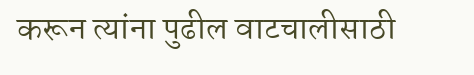करून त्यांना पुढील वाटचालीसाठी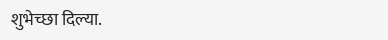शुभेच्छा दिल्या.